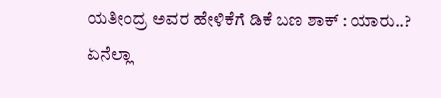ಯತೀಂದ್ರ ಅವರ ಹೇಳಿಕೆಗೆ ಡಿಕೆ ಬಣ ಶಾಕ್ : ಯಾರು..? ಏನೆಲ್ಲಾ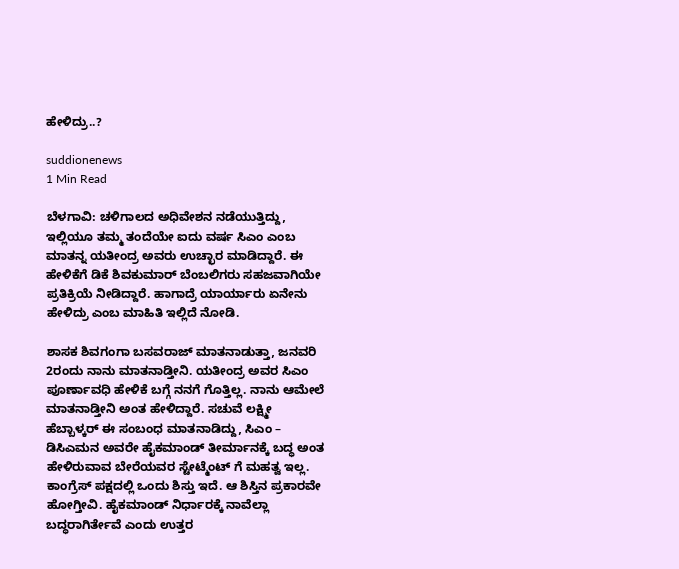ಹೇಳಿದ್ರು..?

suddionenews
1 Min Read

ಬೆಳಗಾವಿ: ಚಳಿಗಾಲದ ಅಧಿವೇಶನ ನಡೆಯುತ್ತಿದ್ದು, ಇಲ್ಲಿಯೂ ತಮ್ಮ ತಂದೆಯೇ ಐದು ವರ್ಷ ಸಿಎಂ ಎಂಬ ಮಾತನ್ನ ಯತೀಂದ್ರ ಅವರು ಉಚ್ಛಾರ ಮಾಡಿದ್ದಾರೆ. ಈ ಹೇಳಿಕೆಗೆ ಡಿಕೆ ಶಿವಕುಮಾರ್ ಬೆಂಬಲಿಗರು ಸಹಜವಾಗಿಯೇ ಪ್ರತಿಕ್ರಿಯೆ ನೀಡಿದ್ದಾರೆ. ಹಾಗಾದ್ರೆ ಯಾರ್ಯಾರು ಏನೇನು ಹೇಳಿದ್ರು ಎಂಬ ಮಾಹಿತಿ ಇಲ್ಲಿದೆ ನೋಡಿ.

ಶಾಸಕ ಶಿವಗಂಗಾ ಬಸವರಾಜ್ ಮಾತನಾಡುತ್ತಾ, ಜನವರಿ 2ರಂದು ನಾನು ಮಾತನಾಡ್ತೀನಿ. ಯತೀಂದ್ರ ಅವರ ಸಿಎಂ ಪೂರ್ಣಾವಧಿ ಹೇಳಿಕೆ ಬಗ್ಗೆ ನನಗೆ ಗೊತ್ತಿಲ್ಲ. ನಾನು ಆಮೇಲೆ ಮಾತನಾಡ್ತೀನಿ ಅಂತ ಹೇಳಿದ್ದಾರೆ. ಸಚುವೆ ಲಕ್ಷ್ಮೀ ಹೆಬ್ಬಾಳ್ಕರ್ ಈ ಸಂಬಂಧ ಮಾತನಾಡಿದ್ದು, ಸಿಎಂ – ಡಿಸಿಎಮನ ಅವರೇ ಹೈಕಮಾಂಡ್ ತೀರ್ಮಾನಕ್ಕೆ ಬದ್ಧ ಅಂತ ಹೇಳಿರುವಾವ ಬೇರೆಯವರ ಸ್ಟೇಟ್ಮೆಂಟ್ ಗೆ ಮಹತ್ವ ಇಲ್ಲ. ಕಾಂಗ್ರೆಸ್ ಪಕ್ಷದಲ್ಲಿ ಒಂದು ಶಿಸ್ತು ಇದೆ. ಆ ಶಿಸ್ತಿನ ಪ್ರಕಾರವೇ ಹೋಗ್ತೀವಿ. ಹೈಕಮಾಂಡ್ ನಿರ್ಧಾರಕ್ಕೆ ನಾವೆಲ್ಲಾ ಬದ್ಧರಾಗಿರ್ತೇವೆ ಎಂದು ಉತ್ತರ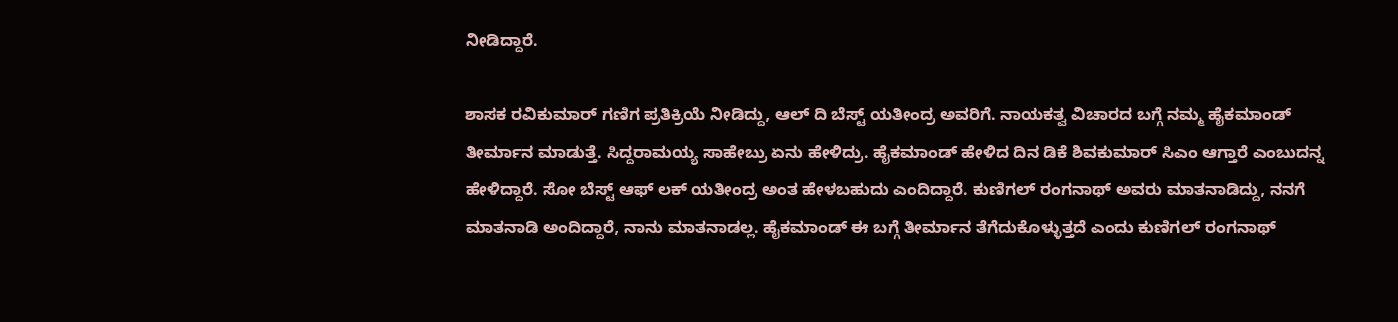ನೀಡಿದ್ದಾರೆ.

ಶಾಸಕ ರವಿಕುಮಾರ್ ಗಣಿಗ ಪ್ರತಿಕ್ರಿಯೆ ನೀಡಿದ್ದು, ಆಲ್ ದಿ ಬೆಸ್ಟ್ ಯತೀಂದ್ರ ಅವರಿಗೆ. ನಾಯಕತ್ವ ವಿಚಾರದ ಬಗ್ಗೆ ನಮ್ಮ ಹೈಕಮಾಂಡ್ ತೀರ್ಮಾನ ಮಾಡುತ್ತೆ. ಸಿದ್ದರಾಮಯ್ಯ ಸಾಹೇಬ್ರು ಏನು ಹೇಳಿದ್ರು. ಹೈಕಮಾಂಡ್ ಹೇಳಿದ ದಿನ ಡಿಕೆ ಶಿವಕುಮಾರ್ ಸಿಎಂ ಆಗ್ತಾರೆ ಎಂಬುದನ್ನ ಹೇಳಿದ್ದಾರೆ. ಸೋ ಬೆಸ್ಟ್ ಆಫ್ ಲಕ್ ಯತೀಂದ್ರ ಅಂತ ಹೇಳಬಹುದು ಎಂದಿದ್ದಾರೆ. ಕುಣಿಗಲ್ ರಂಗನಾಥ್ ಅವರು ಮಾತನಾಡಿದ್ದು, ನನಗೆ ಮಾತನಾಡಿ ಅಂದಿದ್ದಾರೆ, ನಾನು ಮಾತನಾಡಲ್ಲ. ಹೈಕಮಾಂಡ್ ಈ ಬಗ್ಗೆ ತೀರ್ಮಾನ ತೆಗೆದುಕೊಳ್ಳುತ್ತದೆ ಎಂದು ಕುಣಿಗಲ್ ರಂಗನಾಥ್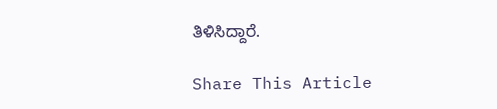ತಿಳಿಸಿದ್ದಾರೆ.

Share This Article